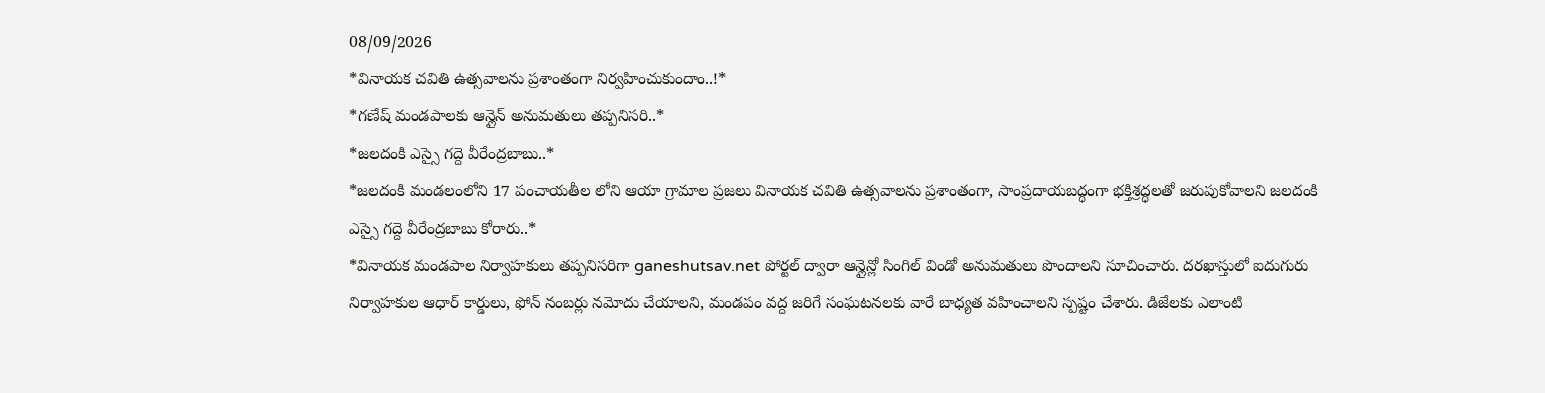08/09/2026
*వినాయక చవితి ఉత్సవాలను ప్రశాంతంగా నిర్వహించుకుందాం..!*
*గణేష్ మండపాలకు ఆన్లైన్ అనుమతులు తప్పనిసరి..*
*జలదంకి ఎస్సై గద్దె వీరేంద్రబాబు..*
*జలదంకి మండలంలోని 17 పంచాయతీల లోని ఆయా గ్రామాల ప్రజలు వినాయక చవితి ఉత్సవాలను ప్రశాంతంగా, సాంప్రదాయబద్ధంగా భక్తిశ్రద్ధలతో జరుపుకోవాలని జలదంకి ఎస్సై గద్దె వీరేంద్రబాబు కోరారు..*
*వినాయక మండపాల నిర్వాహకులు తప్పనిసరిగా ganeshutsav.net పోర్టల్ ద్వారా ఆన్లైన్లో సింగిల్ విండో అనుమతులు పొందాలని సూచించారు. దరఖాస్తులో ఐదుగురు నిర్వాహకుల ఆధార్ కార్డులు, ఫోన్ నంబర్లు నమోదు చేయాలని, మండపం వద్ద జరిగే సంఘటనలకు వారే బాధ్యత వహించాలని స్పష్టం చేశారు. డిజేలకు ఎలాంటి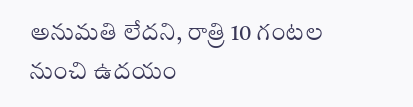అనుమతి లేదని, రాత్రి 10 గంటల నుంచి ఉదయం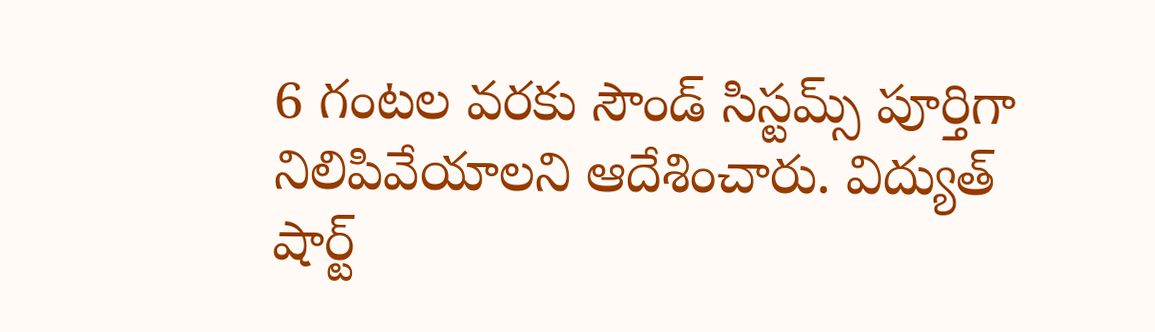6 గంటల వరకు సౌండ్ సిస్టమ్స్ పూర్తిగా నిలిపివేయాలని ఆదేశించారు. విద్యుత్ షార్ట్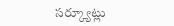సర్క్యూట్లు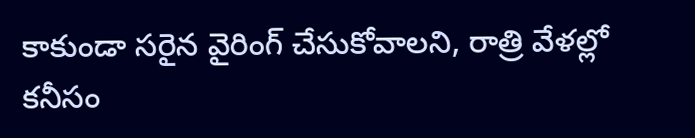కాకుండా సరైన వైరింగ్ చేసుకోవాలని, రాత్రి వేళల్లో కనీసం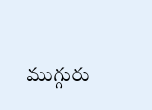ముగ్గురు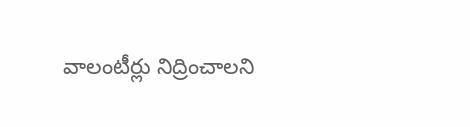వాలంటీర్లు నిద్రించాలని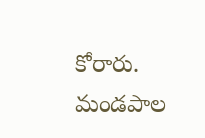కోరారు. మండపాల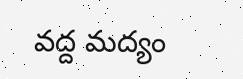వద్ద మద్యం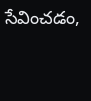సేవించడం,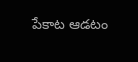పేకాట ఆడటం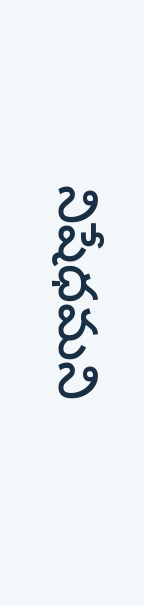నిషేధమని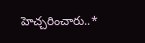హెచ్చరించారు..*